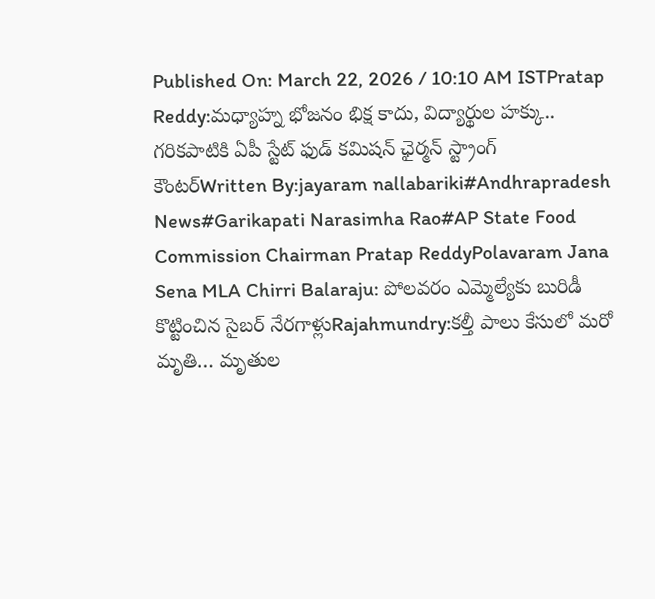Published On: March 22, 2026 / 10:10 AM ISTPratap Reddy:మధ్యాహ్న భోజనం భిక్ష కాదు, విద్యార్థుల హక్కు.. గరికపాటికి ఏపీ స్టేట్ ఫుడ్ కమిషన్ ఛైర్మన్ స్ట్రాంగ్ కౌంటర్Written By:jayaram nallabariki#Andhrapradesh News#Garikapati Narasimha Rao#AP State Food Commission Chairman Pratap ReddyPolavaram Jana Sena MLA Chirri Balaraju: పోలవరం ఎమ్మెల్యేకు బురిడీ కొట్టించిన సైబర్ నేరగాళ్లుRajahmundry:కల్తీ పాలు కేసులో మరో మృతి… మృతుల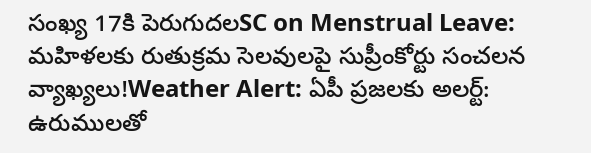సంఖ్య 17కి పెరుగుదలSC on Menstrual Leave: మహిళలకు రుతుక్రమ సెలవులపై సుప్రీంకోర్టు సంచలన వ్యాఖ్యలు!Weather Alert: ఏపీ ప్రజలకు అలర్ట్: ఉరుములతో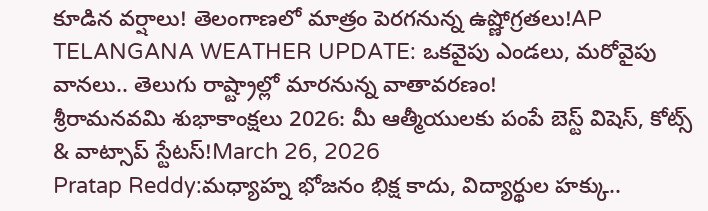కూడిన వర్షాలు! తెలంగాణలో మాత్రం పెరగనున్న ఉష్ణోగ్రతలు!AP TELANGANA WEATHER UPDATE: ఒకవైపు ఎండలు, మరోవైపు వానలు.. తెలుగు రాష్ట్రాల్లో మారనున్న వాతావరణం!
శ్రీరామనవమి శుభాకాంక్షలు 2026: మీ ఆత్మీయులకు పంపే బెస్ట్ విషెస్, కోట్స్ & వాట్సాప్ స్టేటస్!March 26, 2026
Pratap Reddy:మధ్యాహ్న భోజనం భిక్ష కాదు, విద్యార్థుల హక్కు..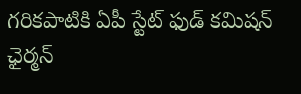గరికపాటికి ఏపీ స్టేట్ ఫుడ్ కమిషన్ ఛైర్మన్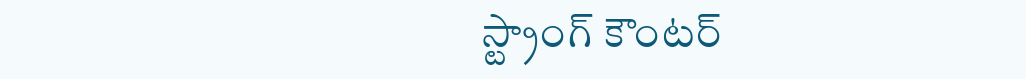స్ట్రాంగ్ కౌంటర్